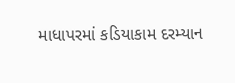માધાપરમાં કડિયાકામ દરમ્યાન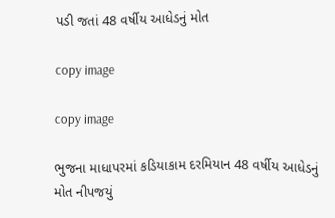પડી જતાં 48 વર્ષીય આધેડનું મોત

copy image

copy image

ભુજના માધાપરમાં કડિયાકામ દરમિયાન 48 વર્ષીય આધેડનું મોત નીપજયું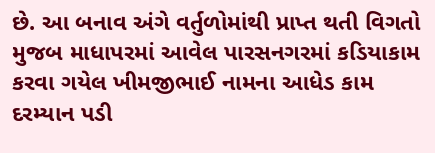છે. આ બનાવ અંગે વર્તુળોમાંથી પ્રાપ્ત થતી વિગતો મુજબ માધાપરમાં આવેલ પારસનગરમાં કડિયાકામ કરવા ગયેલ ખીમજીભાઈ નામના આધેડ કામ દરમ્યાન પડી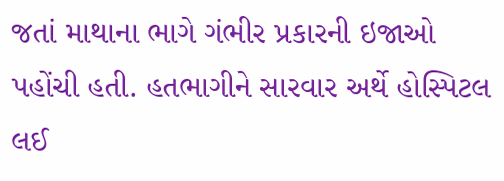જતાં માથાના ભાગે ગંભીર પ્રકારની ઇજાઓ પહોંચી હતી. હતભાગીને સારવાર અર્થે હોસ્પિટલ લઈ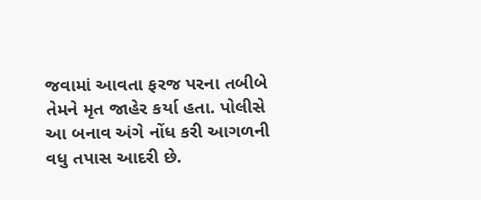જવામાં આવતા ફરજ પરના તબીબે તેમને મૃત જાહેર કર્યા હતા. પોલીસે આ બનાવ અંગે નોંધ કરી આગળની વધુ તપાસ આદરી છે.